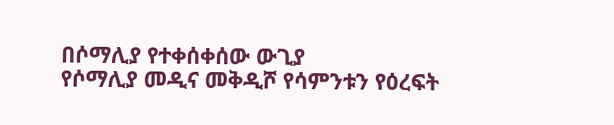በሶማሊያ የተቀሰቀሰው ውጊያ
የሶማሊያ መዲና መቅዲሾ የሳምንቱን የዕረፍት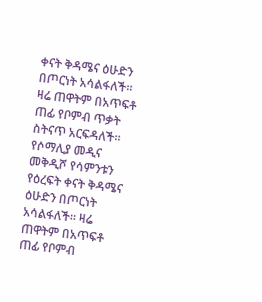ቀናት ቅዳሜና ዕሁድን በጦርነት አሳልፋለች። ዛሬ ጠዋትም በአጥፍቶ ጠፊ የቦምብ ጥቃት ስትናጥ አርፍዳለች።
የሶማሊያ መዲና መቅዲሾ የሳምንቱን የዕረፍት ቀናት ቅዳሜና ዕሁድን በጦርነት አሳልፋለች። ዛሬ ጠዋትም በአጥፍቶ ጠፊ የቦምብ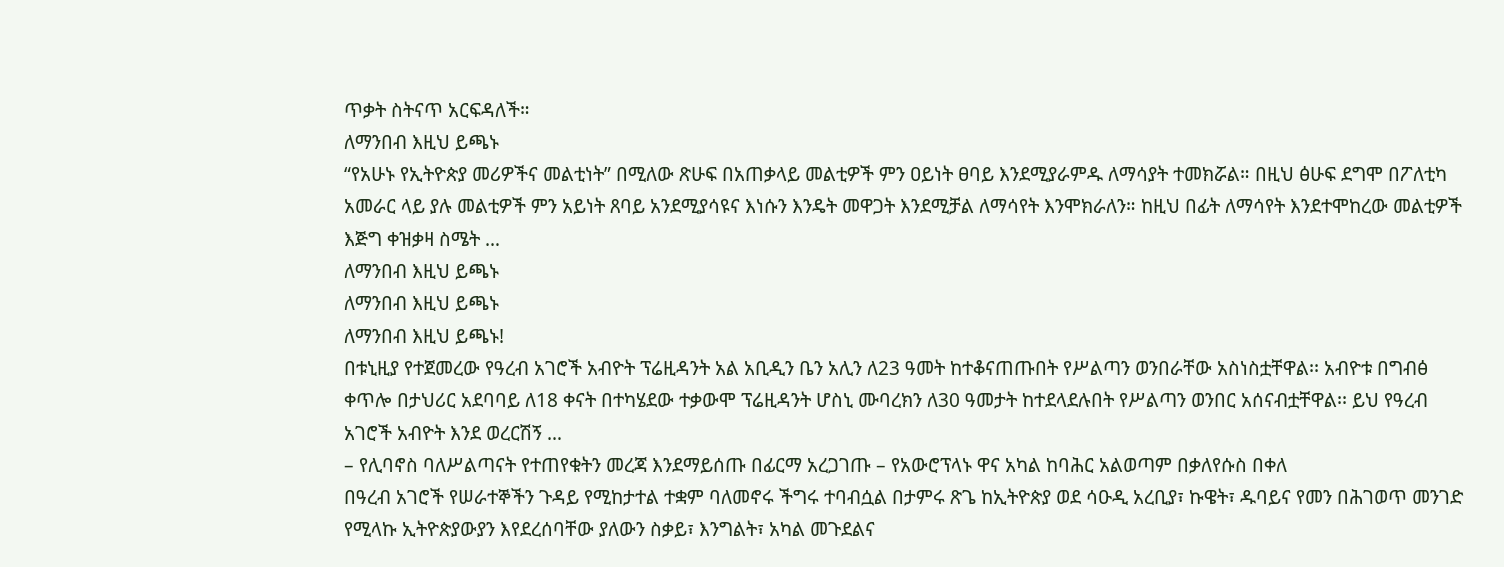ጥቃት ስትናጥ አርፍዳለች።
ለማንበብ እዚህ ይጫኑ
“የአሁኑ የኢትዮጵያ መሪዎችና መልቲነት” በሚለው ጽሁፍ በአጠቃላይ መልቲዎች ምን ዐይነት ፀባይ እንደሚያራምዱ ለማሳያት ተመክሯል። በዚህ ፅሁፍ ደግሞ በፖለቲካ አመራር ላይ ያሉ መልቲዎች ምን አይነት ጸባይ አንደሚያሳዩና እነሱን እንዴት መዋጋት እንደሚቻል ለማሳየት እንሞክራለን። ከዚህ በፊት ለማሳየት እንደተሞከረው መልቲዎች እጅግ ቀዝቃዛ ስሜት …
ለማንበብ እዚህ ይጫኑ
ለማንበብ እዚህ ይጫኑ
ለማንበብ እዚህ ይጫኑ!
በቱኒዚያ የተጀመረው የዓረብ አገሮች አብዮት ፕሬዚዳንት አል አቢዲን ቤን አሊን ለ23 ዓመት ከተቆናጠጡበት የሥልጣን ወንበራቸው አስነስቷቸዋል፡፡ አብዮቱ በግብፅ ቀጥሎ በታህሪር አደባባይ ለ18 ቀናት በተካሄደው ተቃውሞ ፕሬዚዳንት ሆስኒ ሙባረክን ለ30 ዓመታት ከተደላደሉበት የሥልጣን ወንበር አሰናብቷቸዋል፡፡ ይህ የዓረብ አገሮች አብዮት እንደ ወረርሽኝ …
– የሊባኖስ ባለሥልጣናት የተጠየቁትን መረጃ እንደማይሰጡ በፊርማ አረጋገጡ – የአውሮፕላኑ ዋና አካል ከባሕር አልወጣም በቃለየሱስ በቀለ
በዓረብ አገሮች የሠራተኞችን ጉዳይ የሚከታተል ተቋም ባለመኖሩ ችግሩ ተባብሷል በታምሩ ጽጌ ከኢትዮጵያ ወደ ሳዑዲ አረቢያ፣ ኩዌት፣ ዱባይና የመን በሕገወጥ መንገድ የሚላኩ ኢትዮጵያውያን እየደረሰባቸው ያለውን ስቃይ፣ እንግልት፣ አካል መጉደልና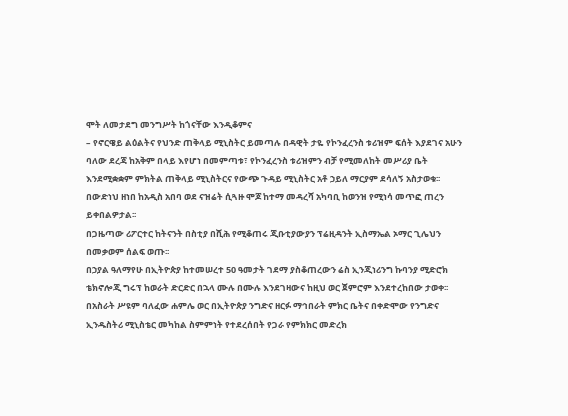ሞት ለመታደግ መንግሥት ከጎናቸው እንዲቆምና
– የኖርዌይ ልዕልትና የህንድ ጠቅላይ ሚኒስትር ይመጣሉ በዳዊት ታዬ የኮንፈረንስ ቱሪዝም ፍሰት እያደገና አሁን ባለው ደረጃ ከአቅም በላይ እየሆነ በመምጣቱ፣ የኮንፈረንስ ቱሪዝምን ብቻ የሚመለከት መሥሪያ ቤት እንደሚቋቋም ምክትል ጠቅላይ ሚኒስትርና የውጭ ጉዳይ ሚኒስትር አቶ ኃይለ ማርያም ደሳለኝ አስታወቁ፡፡
በውድነህ ዘነበ ከአዲስ አበባ ወደ ናዝሬት ሲጓዙ ሞጆ ከተማ መዳረሻ አካባቢ ከወንዝ የሚነሳ መጥፎ ጠረን ይቀበልዎታል፡፡
በጋዜጣው ሪፖርተር ከትናንት በስቲያ በሺሕ የሚቆጠሩ ጂቡቲያውያን ፕሬዚዳንት ኢስማኤል ኦማር ጊሌህን በመቃወም ሰልፍ ወጡ፡፡
በኃያል ዓለማየሁ በኢትዮጵያ ከተመሠረተ 50 ዓመታት ገደማ ያስቆጠረውን ሬስ ኢንጂነሪንግ ኩባንያ ሚድሮክ ቴክኖሎጂ ግሩፕ ከወራት ድርድር በኋላ ሙሉ በሙሉ እንደገዛውና ከዚህ ወር ጀምሮም እንደተረከበው ታወቀ፡፡
በአስራት ሥዩም ባለፈው ሐምሌ ወር በኢትዮጵያ ንግድና ዘርፉ ማኅበራት ምክር ቤትና በቀድሞው የንግድና ኢንዱስትሪ ሚኒስቴር መካከል ስምምነት የተደረሰበት የጋራ የምክክር መድረክ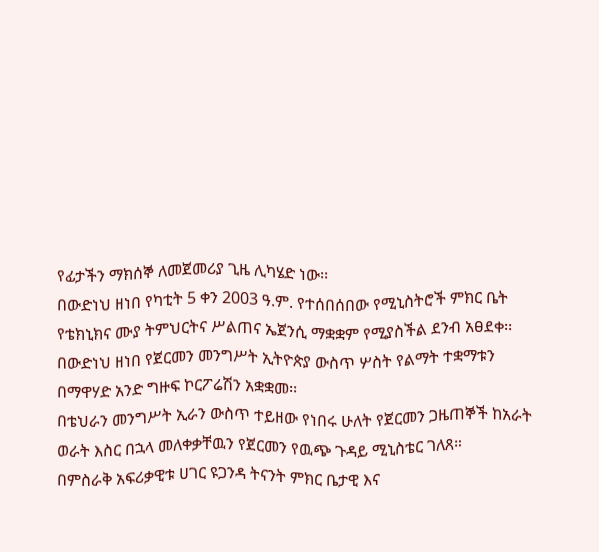የፊታችን ማክሰኞ ለመጀመሪያ ጊዜ ሊካሄድ ነው፡፡
በውድነህ ዘነበ የካቲት 5 ቀን 2003 ዓ.ም. የተሰበሰበው የሚኒስትሮች ምክር ቤት የቴክኒክና ሙያ ትምህርትና ሥልጠና ኤጀንሲ ማቋቋም የሚያስችል ደንብ አፀደቀ፡፡
በውድነህ ዘነበ የጀርመን መንግሥት ኢትዮጵያ ውስጥ ሦስት የልማት ተቋማቱን በማዋሃድ አንድ ግዙፍ ኮርፖሬሽን አቋቋመ፡፡
በቴህራን መንግሥት ኢራን ውስጥ ተይዘው የነበሩ ሁለት የጀርመን ጋዜጠኞች ከአራት ወራት እስር በኋላ መለቀቃቸዉን የጀርመን የዉጭ ጉዳይ ሚኒስቴር ገለጸ።
በምስራቅ አፍሪቃዊቱ ሀገር ዩጋንዳ ትናንት ምክር ቤታዊ እና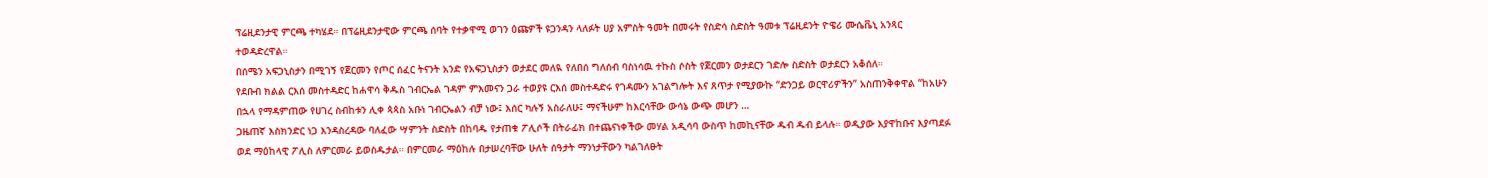ፕሬዚደንታዊ ምርጫ ተካሄደ። በፕሬዚደንታዊው ምርጫ ሰባት የተቃዋሚ ወገን ዕጩዎች ዩጋንዳን ላለፉት ሀያ አምስት ዓመት በመሩት የስድሳ ስድስት ዓመቱ ፕሬዚደንት ዮዌሪ ሙሴቬኒ አንጻር ተወዳድረዋል።
በሰሜን አፍጋኒስታን በሚገኝ የጀርመን የጦር ሰፈር ትናንት አንድ የአፍጋኒስታን ወታደር መለዪ የለበሰ ግለሰብ ባስነሳዉ ተኩስ ሶስት የጀርመን ወታደርን ገድሎ ስድስት ወታደርን አቆሰለ።
የደቡብ ክልል ርእሰ መስተዳድር ከሐዋሳ ቅዱስ ገብርኤል ገዳም ምእመናን ጋራ ተወያዩ ርእሰ መስተዳድሩ የገዳሙን አገልግሎት እና ጸጥታ የሚያውኩ “ድንጋይ ወርዋሪዎችን” አስጠንቅቀዋል “ከአሁን በኋላ የማዳምጠው የሀገረ ስብከቱን ሊቀ ጳጳስ አቡነ ገብርኤልን ብቻ ነው፤ እሰር ካሉኝ አስራለሁ፤ ማናችሁም ከእርሳቸው ውሳኔ ውጭ መሆን …
ጋዜጠኛ እስክንድር ነጋ እንዳስረዳው ባለፈው ሣምንት ስድስት በከባዱ የታጠቁ ፖሊሶች በትራፊክ በተጨናነቀችው መሃል አዲሳባ ውስጥ ከመኪናቸው ዱብ ዱብ ይላሉ። ወዲያው እያዋከቡና እያጣደፉ ወደ ማዕከላዊ ፖሊስ ለምርመራ ይወስዱታል። በምርመራ ማዕከሉ በታሠረባቸው ሁለት ሰዓታት ማንነታቸውን ካልገለፁት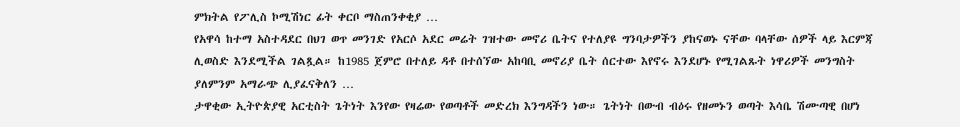ምክትል የፖሊስ ኮሚሽነር ፊት ቀርቦ ማስጠንቀቂያ …
የአዋሳ ከተማ አስተዳደር በህገ ወጥ መንገድ የአርሶ አደር መሬት ገዝተው መኖሪ ቤትና የተለያዩ ግንባታዎችን ያከናወኑ ናቸው ባላቸው ሰዎች ላይ እርምጃ ሊወስድ እንደሚችል ገልጿል። ከ1985 ጀምሮ በተለይ ዳቶ በተሰኘው አከባቢ መኖሪያ ቤት ሰርተው እየኖሩ እንደሆኑ የሚገልጹት ነዋሪዎች መንግስት ያለምንም አማራጭ ሊያፈናቅለን …
ታዋቂው ኢትዮጵያዊ አርቲስት ጌትነት እንየው የዛሬው የወጣቶች መድረክ እንግዳችን ነው። ጌትነት በውብ ብዕሩ የዘመኑን ወጣት እሳቤ ሽሙጣዊ በሆነ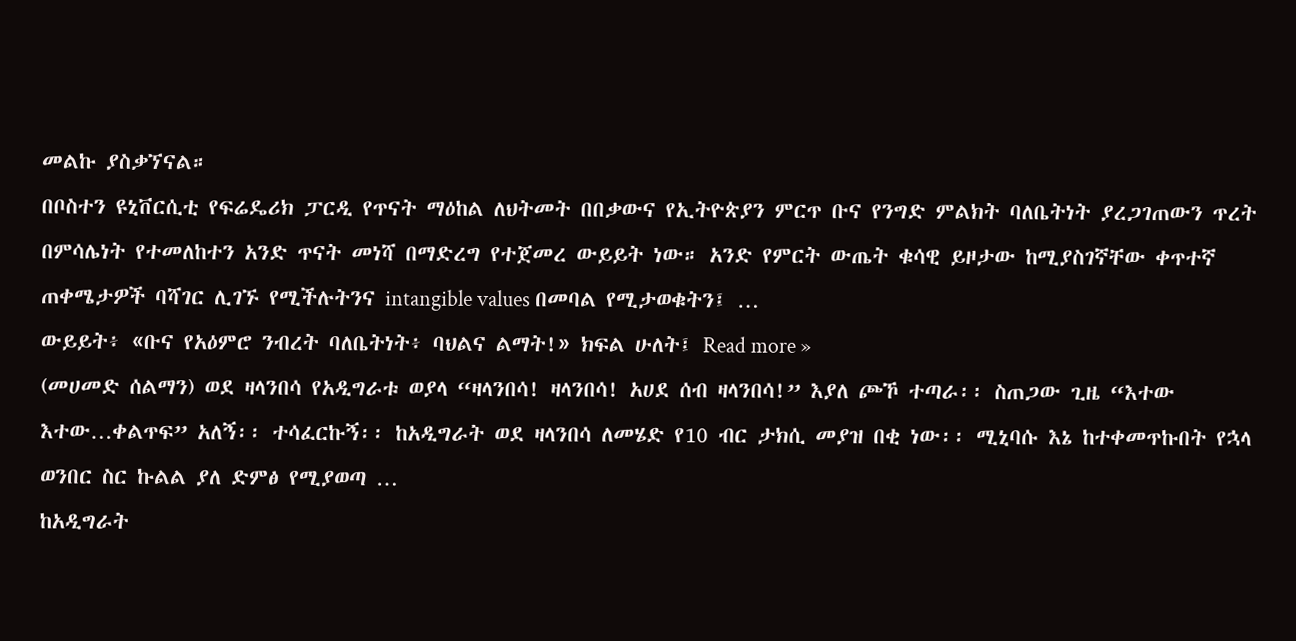መልኩ ያስቃኘናል።
በቦስተን ዩኒቨርሲቲ የፍሬዴሪክ ፓርዲ የጥናት ማዕከል ለህትመት በበቃውና የኢትዮጵያን ምርጥ ቡና የንግድ ምልክት ባለቤትነት ያረጋገጠውን ጥረት በምሳሌነት የተመለከተን አንድ ጥናት መነሻ በማድረግ የተጀመረ ውይይት ነው። አንድ የምርት ውጤት ቁሳዊ ይዞታው ከሚያስገኛቸው ቀጥተኛ ጠቀሜታዎች ባሻገር ሊገኙ የሚችሉትንና intangible values በመባል የሚታወቁትን፤ …
ውይይት፥ «ቡና የአዕምሮ ንብረት ባለቤትነት፥ ባህልና ልማት!» ክፍል ሁለት፤ Read more »
(መሀመድ ሰልማን) ወደ ዛላንበሳ የአዲግራቱ ወያላ “ዛላንበሳ! ዛላንበሳ! አሀደ ሰብ ዛላንበሳ!” እያለ ጮኾ ተጣራ፡፡ ስጠጋው ጊዜ “እተው እተው…ቀልጥፍ” አለኝ፡፡ ተሳፈርኩኝ፡፡ ከአዲግራት ወደ ዛላንበሳ ለመሄድ የ10 ብር ታክሲ መያዝ በቂ ነው፡፡ ሚኒባሱ እኔ ከተቀመጥኩበት የኋላ ወንበር ስር ኩልል ያለ ድምፅ የሚያወጣ …
ከአዲግራት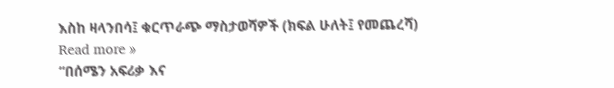እስከ ዛላንበሳ፤ ቁርጥራጭ ማስታወሻዎች (ክፍል ሁለት፤ የመጨረሻ) Read more »
“በሰሜን አፍሪቃ እና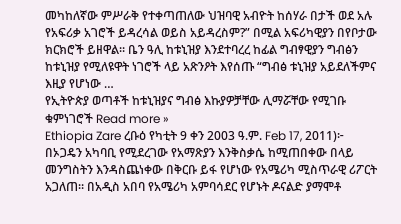መካከለኛው ምሥራቅ የተቀጣጠለው ህዝባዊ አብዮት ከሰሃራ በታች ወደ አሉ የአፍሪቃ አገሮች ይዳረሳል ወይስ አይዳረስም?” በሚል አፍሪካዊያን በየቦታው ክርክሮች ይዘዋል። ቤን ዓሊ ከቱኒዝያ እንደተባረረ ከፊል ግብፃዊያን ግብፅን ከቱኒዝያ የሚለዩዋት ነገሮች ላይ አጽንዖት እየሰጡ “ግብፅ ቱኒዝያ አይደለችምና እዚያ የሆነው …
የኢትዮጵያ ወጣቶች ከቱኒዝያና ግብፅ እኩያዎቻቸው ሊማሯቸው የሚገቡ ቁምነገሮች Read more »
Ethiopia Zare ረቡዕ የካቲት 9 ቀን 2003 ዓ.ም. Feb 17, 2011)፦ በኦጋዴን አካባቢ የሚደረገው የአማጽያን እንቅስቃሴ ከሚጠበቀው በላይ መንግስትን እንዳስጨነቀው በቅርቡ ይፋ የሆነው የአሜሪካ ሚስጥራዊ ሪፖርት አጋለጠ። በአዲስ አበባ የአሜሪካ አምባሳደር የሆኑት ዶናልድ ያማሞቶ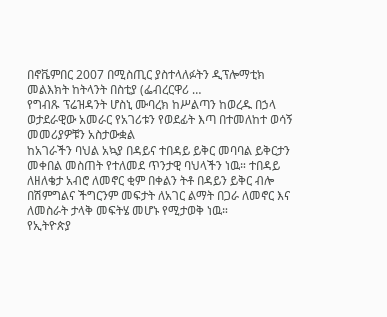በኖቬምበር 2007 በሚስጢር ያስተላለፉትን ዲፕሎማቲክ መልእክት ከትላንት በስቲያ (ፌብረርዋሪ …
የግብጹ ፕሬዝዳንት ሆስኒ ሙባረክ ከሥልጣን ከወረዱ በኃላ ወታደራዊው አመራር የአገሪቱን የወደፊት እጣ በተመለከተ ወሳኝ መመሪያዎቹን አስታውቋል
ከአገራችን ባህል አኳያ በዳይና ተበዳይ ይቅር መባባል ይቅርታን መቀበል መስጠት የተለመደ ጥንታዊ ባህላችን ነዉ። ተበዳይ ለዘለቄታ አብሮ ለመኖር ቂም በቀልን ትቶ በዳይን ይቅር ብሎ በሽምግልና ችግርንም መፍታት ለአገር ልማት በጋራ ለመኖር እና ለመስራት ታላቅ መፍትሄ መሆኑ የሚታወቅ ነዉ።
የኢትዮጵያ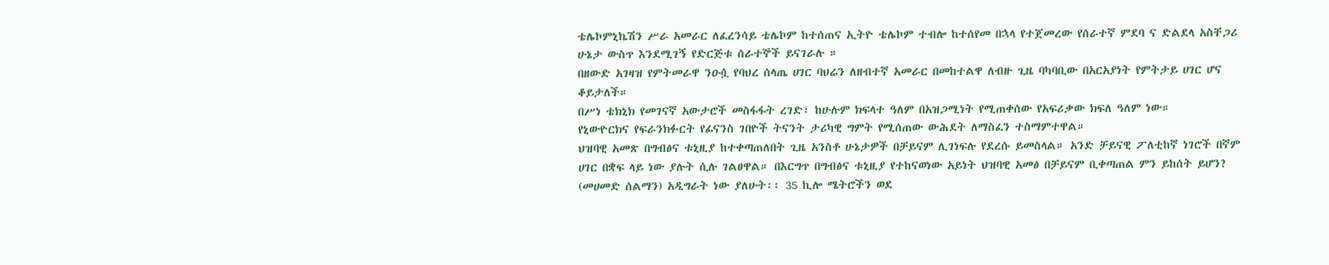ቴሌኮምኒኬሽን ሥራ አመራር ለፈረንሳይ ቴሌኮም ከተሰጠና ኢትዮ ቴሌኮም ተብሎ ከተሰየመ በኋላ የተጀመረው የሰራተኛ ምደባ ና ድልደላ አስቸጋሪ ሁኔታ ውስጥ እንደሚገኝ የድርጅቱ ሰራተኞች ይናገራሉ ።
በዘውድ አገዛዝ የምትመራዋ ንዑሷ የባህረ ሰላጤ ሀገር ባህሬን ለዘብተኛ አመራር በመከተልዋ ለብዙ ጊዜ ባካባቢው በአርአያነት የምትታይ ሀገር ሆና ቆይታለች።
በሥነ ቴክኒክ የመገናኛ አውታሮች መስፋፋት ረገድ፣ ከሁሉም ክፍላተ ዓለም በአዝጋሚነት የሚጠቀሰው የአፍሪቃው ክፍለ ዓለም ነው።
የኒውዮርክና የፍራንክፉርት የፊናንስ ገበዮች ትናንት ታሪካዊ ግምት የሚሰጠው ውሕደት ለማስፈን ተስማምተዋል።
ህዝባዊ አመጽ በግብፅና ቱኒዚያ ከተቀጣጠለበት ጊዜ አንስቶ ሁኔታዎች በቻይናም ሊገነፍሉ የደረሱ ይመስላል። አንድ ቻይናዊ ፖለቲከኛ ነገሮች በኛም ሀገር በቋፍ ላይ ነው ያሉት ሲሉ ገልፀዋል። በእርግጥ በግብፅና ቱኒዚያ የተከናወነው አይነት ህዝባዊ አመፅ በቻይናም ቢቀጣጠል ምን ይከሰት ይሆን?
(መሀመድ ሰልማን) አዲግራት ነው ያለሁት፡፡ 35 ኪሎ ሜትሮችን ወደ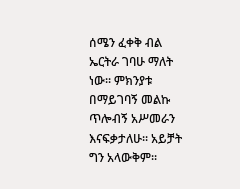ሰሜን ፈቀቅ ብል ኤርትራ ገባሁ ማለት ነው፡፡ ምክንያቱ በማይገባኝ መልኩ ጥሎብኝ አሥመራን እናፍቃታለሁ፡፡ አይቻት ግን አላውቅም፡፡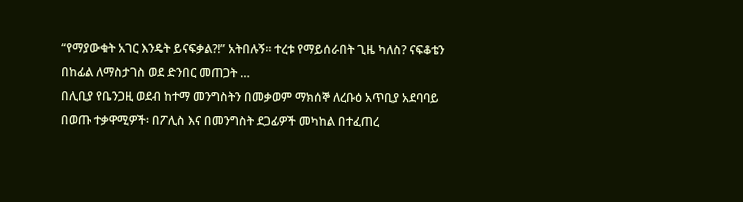“የማያውቁት አገር እንዴት ይናፍቃል?!” አትበሉኝ፡፡ ተረቱ የማይሰራበት ጊዜ ካለስ? ናፍቆቴን በከፊል ለማስታገስ ወደ ድንበር መጠጋት …
በሊቢያ የቤንጋዚ ወደብ ከተማ መንግስትን በመቃወም ማክሰኞ ለረቡዕ አጥቢያ አደባባይ በወጡ ተቃዋሚዎች፡ በፖሊስ እና በመንግስት ደጋፊዎች መካከል በተፈጠረ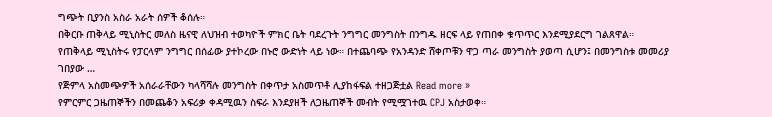ግጭት ቢያንስ አስራ አራት ሰዎች ቆሰሉ።
በቅርቡ ጠቅላይ ሚኒስትር መለስ ዜናዊ ለህዝብ ተወካዮች ምክር ቤት ባደረጉት ንግግር መንግስት በንግዱ ዘርፍ ላይ የጠበቀ ቁጥጥር እንደሚያደርግ ገልጸዋል። የጠቅላይ ሚኒስትሩ የፓርላም ንግግር በሰፊው ያተኮረው በኑሮ ውድነት ላይ ነው። በተጨባጭ የአንዳንድ ሸቀጦቹን ዋጋ ጣራ መንግስት ያወጣ ሲሆን፤ በመንግስቱ መመሪያ ገበያው …
የጅምላ አስመጭዎች አሰራራቸውን ካላሻሻሉ መንግስት በቀጥታ አስመጥቶ ሊያከፋፍል ተዘጋጅቷል Read more »
የምርምር ጋዜጠኞችን በመጨቆን አፍሪቃ ቀዳሚዉን ስፍራ እንደያዘች ለጋዜጠኞች መብት የሚሟገተዉ CPJ አስታወቀ።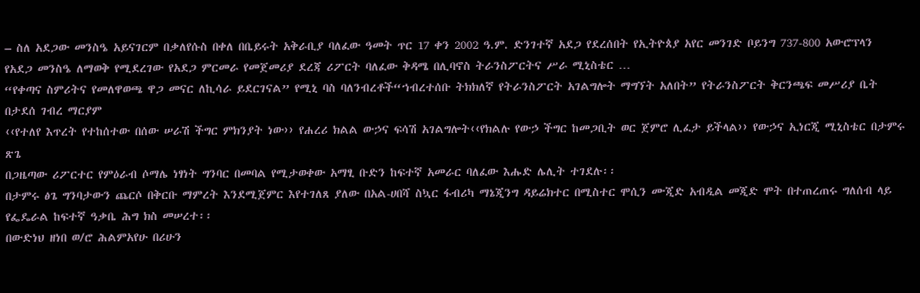– ስለ አደጋው መንስዔ አይናገርም በቃለየሱስ በቀለ በቤይሩት አቅራቢያ ባለፈው ዓመት ጥር 17 ቀን 2002 ዓ.ም. ድንገተኛ አደጋ የደረሰበት የኢትዮጰያ አየር መንገድ ቦይንግ 737-800 አውሮፕላን የአደጋ መንስዔ ለማወቅ የሚደረገው የአደጋ ምርመራ የመጀመሪያ ደረጃ ሪፖርት ባለፈው ቅዳሜ በሊባኖስ ትራንስፖርትና ሥራ ሚኒስቴር …
“የቀጣና ስምሪትና የመለዋወጫ ዋጋ መናር ለኪሳራ ይደርገናል” የሚኒ ባስ ባለንብረቶች“ኀብረተሰቡ ትክክለኛ የትራንስፖርት አገልግሎት ማግኘት አለበት” የትራንስፖርት ቅርንጫፍ መሥሪያ ቤት በታደሰ ገብረ ማርያም
‹‹የተለየ እጥረት የተከሰተው በሰው ሠራሽ ችግር ምክንያት ነው›› የሐረሪ ክልል ውኃና ፍሳሽ አገልግሎት‹‹የክልሉ የውኃ ችግር ከመጋቢት ወር ጀምሮ ሊፈታ ይችላል›› የውኃና ኢነርጂ ሚኒስቴር በታምሩ ጽጌ
በጋዜጣው ሪፖርተር የምዕራብ ሶማሌ ነፃነት ግንባር በመባል የሚታወቀው አማፂ ቡድን ከፍተኛ አመራር ባለፈው እሑድ ሌሊት ተገደሉ፡፡
በታምሩ ፅጌ ግንባታውን ጨርሶ በቅርቡ ማምረት እንደሚጀምር እየተገለጸ ያለው በአል-ሀበሻ ስኳር ፋብሪካ ማኔጂንግ ዳይሬክተር በሚስተር ሞሲን ሙጂድ አብዲል መጂድ ሞት በተጠረጠሩ ግለሰብ ላይ የፌዴራል ከፍተኛ ዓቃቤ ሕግ ክስ መሠረተ፡፡
በውድነህ ዘነበ ወ/ሮ ሕልምአየሁ በሪሁን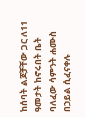ከሰባት ልጆቻቸው ጋር ለ11 ዓመታት ከኖሩበት ቤት ባለፈው ሳምንት ሐሙስ በኃይል ሲፈናቀሉ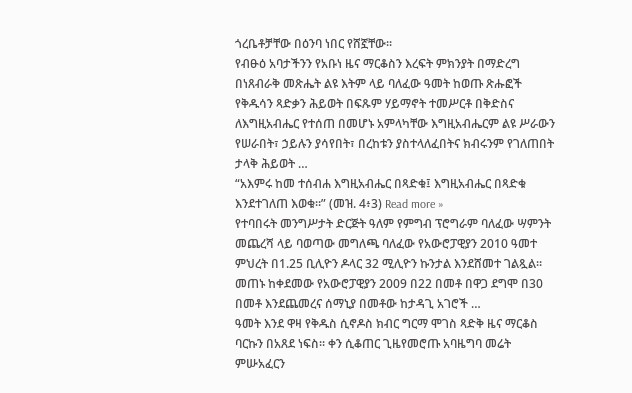ጎረቤቶቻቸው በዕንባ ነበር የሸኟቸው፡፡
የብፁዕ አባታችንን የአቡነ ዜና ማርቆስን እረፍት ምክንያት በማድረግ በነጸብራቅ መጽሔት ልዩ እትም ላይ ባለፈው ዓመት ከወጡ ጽሑፎች የቅዱሳን ጻድቃን ሕይወት በፍጹም ሃይማኖት ተመሥርቶ በቅድስና ለእግዚአብሔር የተሰጠ በመሆኑ አምላካቸው እግዚአብሔርም ልዩ ሥራውን የሠራበት፣ ኃይሉን ያሳየበት፣ በረከቱን ያስተላለፈበትና ክብሩንም የገለጠበት ታላቅ ሕይወት …
“አእምሩ ከመ ተሰብሐ እግዚአብሔር በጻድቁ፤ እግዚአብሔር በጻድቁ እንደተገለጠ እወቁ።” (መዝ. 4፥3) Read more »
የተባበሩት መንግሥታት ድርጅት ዓለም የምግብ ፕሮግራም ባለፈው ሣምንት መጨረሻ ላይ ባወጣው መግለጫ ባለፈው የአውሮፓዊያን 2010 ዓመተ ምህረት በ1.25 ቢሊዮን ዶላር 32 ሚሊዮን ኩንታል እንደሸመተ ገልጿል። መጠኑ ከቀደመው የአውሮፓዊያን 2009 በ22 በመቶ በዋጋ ደግሞ በ30 በመቶ እንደጨመረና ሰማኒያ በመቶው ከታዳጊ አገሮች …
ዓመት እንደ ዋዛ የቅዱስ ሲኖዶስ ክብር ግርማ ሞገስ ጻድቅ ዜና ማርቆስ ባርኩን በአጸደ ነፍስ። ቀን ሲቆጠር ጊዜየመሮጡ አባዜግባ መሬት ምሡአፈርን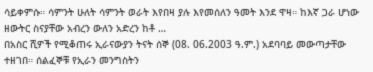ሳይቀምሱ። ሳምንት ሁለት ሳምንት ወራት እየበዛ ያሉ እየመሰለን ዓመት እንደ ዋዛ። ከእኛ ጋራ ሆነው ዘውትር ስናያቸው አብረን ውለን አድረን ከቶ …
በአስር ሺዎች የሚቆጠሩ ኢራናውያን ትናት ሰኞ (08. 06.2003 ዓ.ም.) አደባባይ መውጣታቸው ተዘገበ። ሰልፈኞቹ የኢራን መንግስትን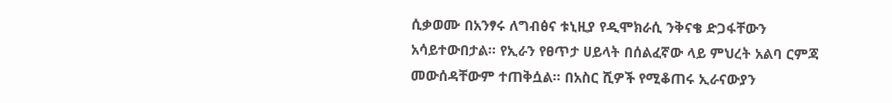ሲቃወሙ በአንፃሩ ለግብፅና ቱኒዚያ የዲሞክራሲ ንቅናቄ ድጋፋቸውን አሳይተውበታል። የኢራን የፀጥታ ሀይላት በሰልፈኛው ላይ ምህረት አልባ ርምጃ መውሰዳቸውም ተጠቅሷል። በአስር ሺዎች የሚቆጠሩ ኢራናውያን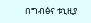በግብፅና ቱኒዚያ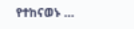የተከናወኑ …